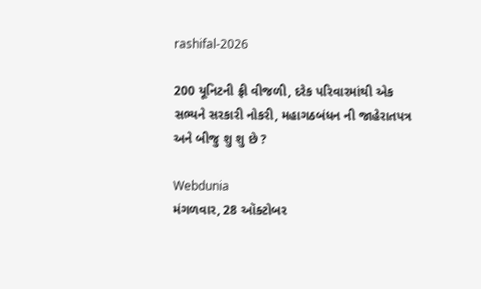rashifal-2026

200 યૂનિટની ફ્રી વીજળી, દરેક પરિવારમાંથી એક સભ્યને સરકારી નોકરી, મહાગઠબંધન ની જાહેરાતપત્ર અને બીજુ શુ શુ છે ?

Webdunia
મંગળવાર, 28 ઑક્ટોબર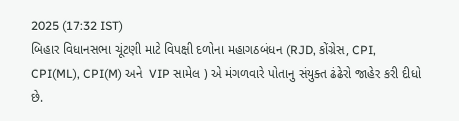2025 (17:32 IST)
બિહાર વિધાનસભા ચૂંટણી માટે વિપક્ષી દળોના મહાગઠબંધન (RJD, કોંગ્રેસ, CPI, CPI(ML), CPI(M) અને  VIP સામેલ ) એ મંગળવારે પોતાનુ સંયુક્ત ઢંઢેરો જાહેર કરી દીધો છે.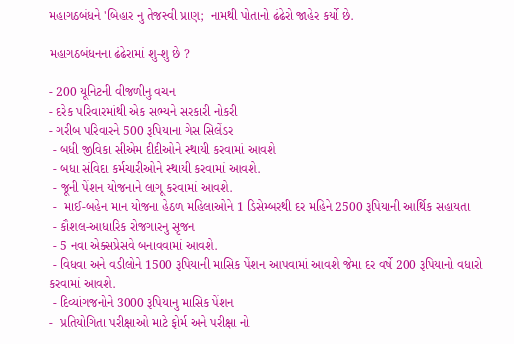મહાગઠબંધને 'બિહાર નુ તેજસ્વી પ્રાણ;  નામથી પોતાનો ઢંઢેરો જાહેર કર્યો છે.

મહાગઠબંધનના ઢંઢેરામાં શુ-શુ છે ?

- 200 યૂનિટની વીજળીનુ વચન
- દરેક પરિવારમાંથી એક સભ્યને સરકારી નોકરી
- ગરીબ પરિવારને 500 રૂપિયાના ગેસ સિલેંડર
 - બધી જીવિકા સીએમ દીદીઓને સ્થાયી કરવામાં આવશે
 - બધા સંવિદા કર્મચારીઓને સ્થાયી કરવામાં આવશે.
 - જૂની પેંશન યોજનાને લાગૂ કરવામાં આવશે.
 -  માઈ-બહેન માન યોજના હેઠળ મહિલાઓને 1 ડિસેમ્બરથી દર મહિને 2500 રૂપિયાની આર્થિક સહાયતા
 - કૌશલ-આધારિક રોજગારનુ સૃજન
 - 5 નવા એક્સપ્રેસવે બનાવવામાં આવશે.
 - વિધવા અને વડીલોને 1500 રૂપિયાની માસિક પેંશન આપવામાં આવશે જેમા દર વર્ષે 200 રૂપિયાનો વધારો કરવામાં આવશે.
 - દિવ્યાંગજનોને 3000 રૂપિયાનુ માસિક પેંશન
-  પ્રતિયોગિતા પરીક્ષાઓ માટે ફોર્મ અને પરીક્ષા નો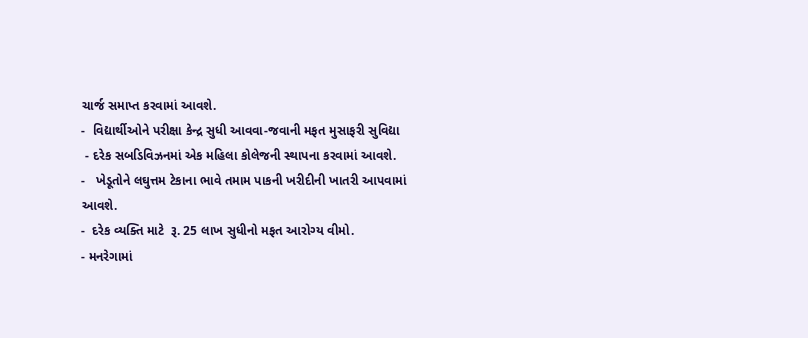ચાર્જ સમાપ્ત કરવામાં આવશે.
-  વિદ્યાર્થીઓને પરીક્ષા કેન્દ્ર સુધી આવવા-જવાની મફત મુસાફરી સુવિદ્યા
 - દરેક સબડિવિઝનમાં એક મહિલા કોલેજની સ્થાપના કરવામાં આવશે.
-   ખેડૂતોને લઘુત્તમ ટેકાના ભાવે તમામ પાકની ખરીદીની ખાતરી આપવામાં આવશે.
-  દરેક વ્યક્તિ માટે  રૂ. 25 લાખ સુધીનો મફત આરોગ્ય વીમો.
- મનરેગામાં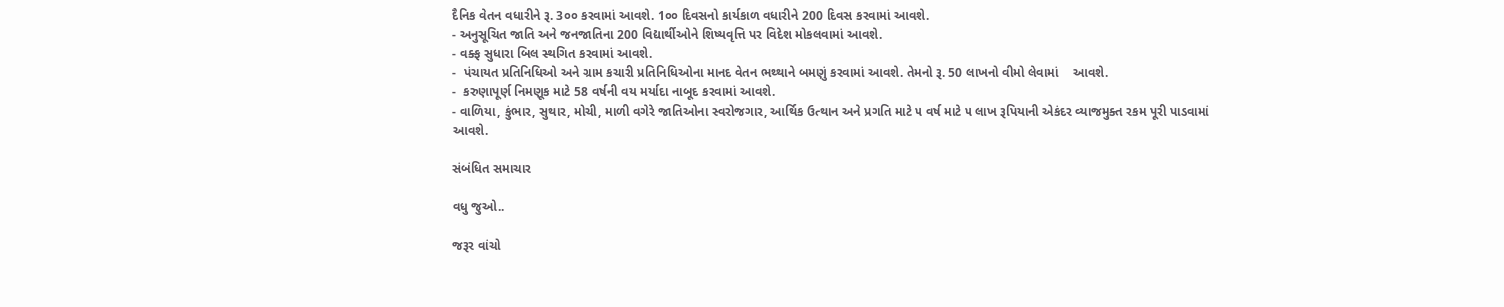દૈનિક વેતન વધારીને રૂ. 3૦૦ કરવામાં આવશે. 1૦૦ દિવસનો કાર્યકાળ વધારીને 200 દિવસ કરવામાં આવશે.
- અનુસૂચિત જાતિ અને જનજાતિના 200 વિદ્યાર્થીઓને શિષ્યવૃત્તિ પર વિદેશ મોકલવામાં આવશે.
- વક્ફ સુધારા બિલ સ્થગિત કરવામાં આવશે.
-  પંચાયત પ્રતિનિધિઓ અને ગ્રામ કચારી પ્રતિનિધિઓના માનદ વેતન ભથ્થાને બમણું કરવામાં આવશે. તેમનો રૂ. 50 લાખનો વીમો લેવામાં    આવશે.
-  કરુણાપૂર્ણ નિમણૂક માટે 58 વર્ષની વય મર્યાદા નાબૂદ કરવામાં આવશે.
- વાળિયા, કુંભાર, સુથાર, મોચી, માળી વગેરે જાતિઓના સ્વરોજગાર, આર્થિક ઉત્થાન અને પ્રગતિ માટે ૫ વર્ષ માટે ૫ લાખ રૂપિયાની એકંદર વ્યાજમુક્ત રકમ પૂરી પાડવામાં આવશે.

સંબંધિત સમાચાર

વધુ જુઓ..

જરૂર વાંચો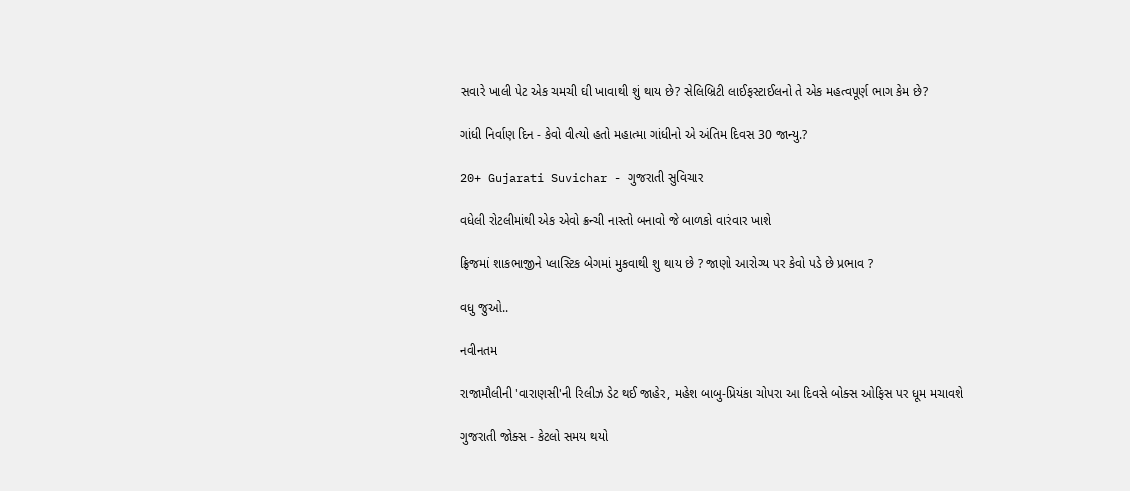સવારે ખાલી પેટ એક ચમચી ઘી ખાવાથી શું થાય છે? સેલિબ્રિટી લાઈફસ્ટાઈલનો તે એક મહત્વપૂર્ણ ભાગ કેમ છે?

ગાંધી નિર્વાણ દિન - કેવો વીત્યો હતો મહાત્મા ગાંધીનો એ અંતિમ દિવસ 30 જાન્યુ.?

20+ Gujarati Suvichar - ગુજરાતી સુવિચાર

વધેલી રોટલીમાંથી એક એવો ક્રન્ચી નાસ્તો બનાવો જે બાળકો વારંવાર ખાશે

ફ્રિજમાં શાકભાજીને પ્લાસ્ટિક બેગમાં મુકવાથી શુ થાય છે ? જાણો આરોગ્ય પર કેવો પડે છે પ્રભાવ ?

વધુ જુઓ..

નવીનતમ

રાજામૌલીની 'વારાણસી'ની રિલીઝ ડેટ થઈ જાહેર, મહેશ બાબુ-પ્રિયંકા ચોપરા આ દિવસે બોક્સ ઓફિસ પર ધૂમ મચાવશે

ગુજરાતી જોક્સ - કેટલો સમય થયો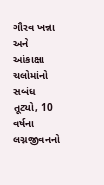ગૌરવ ખન્ના અને આંકાક્ષા ચલોમાંનો સબંધ તૂટ્યો, 10 વર્ષના લગ્નજીવનનો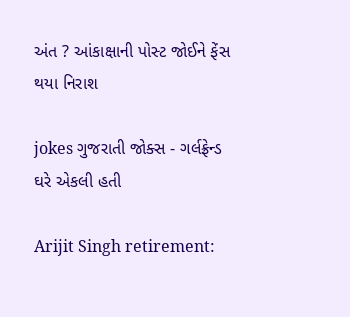અંત ? આંકાક્ષાની પોસ્ટ જોઈને ફેંસ થયા નિરાશ

jokes ગુજરાતી જોક્સ - ગર્લફ્રેન્ડ ઘરે એકલી હતી

Arijit Singh retirement: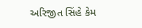અરિજીત સિંહે કેમ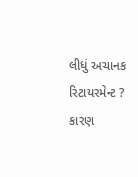લીધું અચાનક રિટાયરમેન્ટ ? કારણ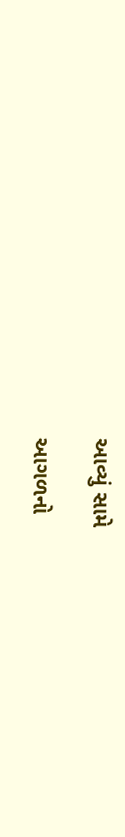આવ્યું સામે

આગળનો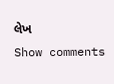લેખ
Show comments